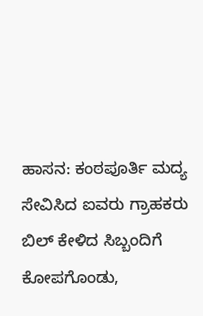ಹಾಸನ: ಕಂಠಪೂರ್ತಿ ಮದ್ಯ ಸೇವಿಸಿದ ಐವರು ಗ್ರಾಹಕರು ಬಿಲ್ ಕೇಳಿದ ಸಿಬ್ಬಂದಿಗೆ ಕೋಪಗೊಂಡು,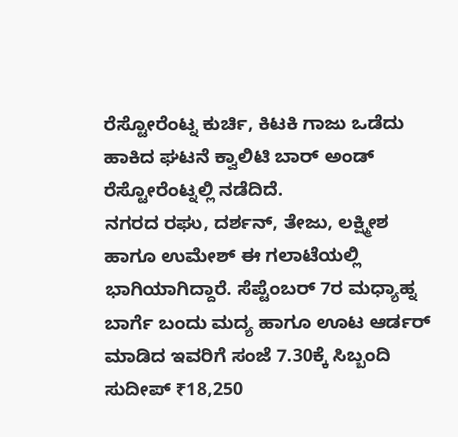ರೆಸ್ಟೋರೆಂಟ್ನ ಕುರ್ಚಿ, ಕಿಟಕಿ ಗಾಜು ಒಡೆದು ಹಾಕಿದ ಘಟನೆ ಕ್ವಾಲಿಟಿ ಬಾರ್ ಅಂಡ್ ರೆಸ್ಟೋರೆಂಟ್ನಲ್ಲಿ ನಡೆದಿದೆ.
ನಗರದ ರಘು, ದರ್ಶನ್, ತೇಜು, ಲಕ್ಷ್ಮೀಶ ಹಾಗೂ ಉಮೇಶ್ ಈ ಗಲಾಟೆಯಲ್ಲಿ ಭಾಗಿಯಾಗಿದ್ದಾರೆ. ಸೆಪ್ಟೆಂಬರ್ 7ರ ಮಧ್ಯಾಹ್ನ ಬಾರ್ಗೆ ಬಂದು ಮದ್ಯ ಹಾಗೂ ಊಟ ಆರ್ಡರ್ ಮಾಡಿದ ಇವರಿಗೆ ಸಂಜೆ 7.30ಕ್ಕೆ ಸಿಬ್ಬಂದಿ ಸುದೀಪ್ ₹18,250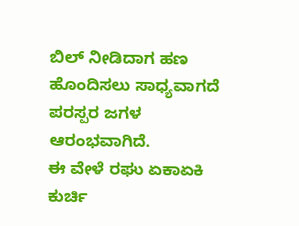ಬಿಲ್ ನೀಡಿದಾಗ ಹಣ ಹೊಂದಿಸಲು ಸಾಧ್ಯವಾಗದೆ ಪರಸ್ಪರ ಜಗಳ ಆರಂಭವಾಗಿದೆ.
ಈ ವೇಳೆ ರಘು ಏಕಾಏಕಿ ಕುರ್ಚಿ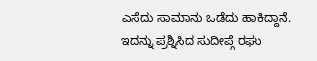ಎಸೆದು ಸಾಮಾನು ಒಡೆದು ಹಾಕಿದ್ದಾನೆ. ಇದನ್ನು ಪ್ರಶ್ನಿಸಿದ ಸುದೀಪ್ಗೆ ರಘು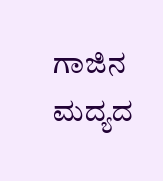ಗಾಜಿನ ಮದ್ಯದ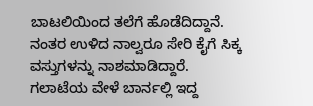ಬಾಟಲಿಯಿಂದ ತಲೆಗೆ ಹೊಡೆದಿದ್ದಾನೆ. ನಂತರ ಉಳಿದ ನಾಲ್ವರೂ ಸೇರಿ ಕೈಗೆ ಸಿಕ್ಕ ವಸ್ತುಗಳನ್ನು ನಾಶಮಾಡಿದ್ದಾರೆ.
ಗಲಾಟೆಯ ವೇಳೆ ಬಾರ್ನಲ್ಲಿ ಇದ್ದ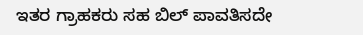ಇತರ ಗ್ರಾಹಕರು ಸಹ ಬಿಲ್ ಪಾವತಿಸದೇ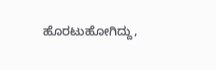ಹೊರಟುಹೋಗಿದ್ದು,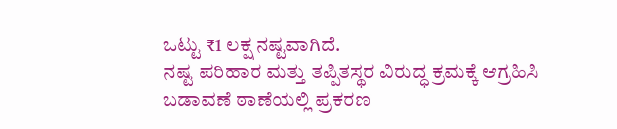ಒಟ್ಟು ₹1 ಲಕ್ಷ ನಷ್ಟವಾಗಿದೆ.
ನಷ್ಟ ಪರಿಹಾರ ಮತ್ತು ತಪ್ಪಿತಸ್ಥರ ವಿರುದ್ಧ ಕ್ರಮಕ್ಕೆ ಆಗ್ರಹಿಸಿ ಬಡಾವಣೆ ಠಾಣೆಯಲ್ಲಿ ಪ್ರಕರಣ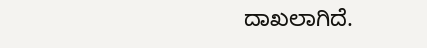ದಾಖಲಾಗಿದೆ.